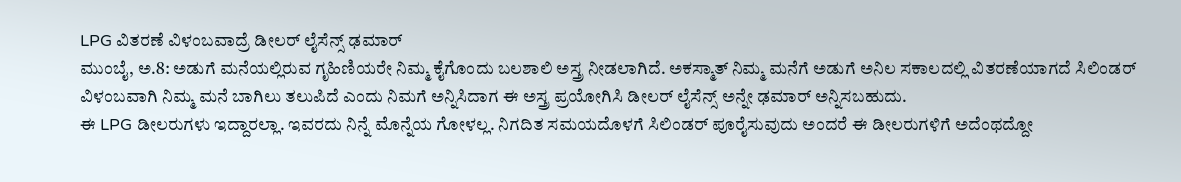LPG ವಿತರಣೆ ವಿಳಂಬವಾದ್ರೆ ಡೀಲರ್ ಲೈಸೆನ್ಸ್ ಢಮಾರ್
ಮುಂಬೈ, ಅ.8: ಅಡುಗೆ ಮನೆಯಲ್ಲಿರುವ ಗೃಹಿಣಿಯರೇ ನಿಮ್ಮ ಕೈಗೊಂದು ಬಲಶಾಲಿ ಅಸ್ತ್ರ ನೀಡಲಾಗಿದೆ. ಅಕಸ್ಮಾತ್ ನಿಮ್ಮ ಮನೆಗೆ ಅಡುಗೆ ಅನಿಲ ಸಕಾಲದಲ್ಲಿ ವಿತರಣೆಯಾಗದೆ ಸಿಲಿಂಡರ್ ವಿಳಂಬವಾಗಿ ನಿಮ್ಮ ಮನೆ ಬಾಗಿಲು ತಲುಪಿದೆ ಎಂದು ನಿಮಗೆ ಅನ್ನಿಸಿದಾಗ ಈ ಅಸ್ತ್ರ ಪ್ರಯೋಗಿಸಿ ಡೀಲರ್ ಲೈಸೆನ್ಸ್ ಅನ್ನೇ ಢಮಾರ್ ಅನ್ನಿಸಬಹುದು.
ಈ LPG ಡೀಲರುಗಳು ಇದ್ದಾರಲ್ಲಾ. ಇವರದು ನಿನ್ನೆ ಮೊನ್ನೆಯ ಗೋಳಲ್ಲ. ನಿಗದಿತ ಸಮಯದೊಳಗೆ ಸಿಲಿಂಡರ್ ಪೂರೈಸುವುದು ಅಂದರೆ ಈ ಡೀಲರುಗಳಿಗೆ ಅದೆಂಥದ್ದೋ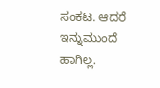ಸಂಕಟ. ಆದರೆ ಇನ್ನುಮುಂದೆ ಹಾಗಿಲ್ಲ.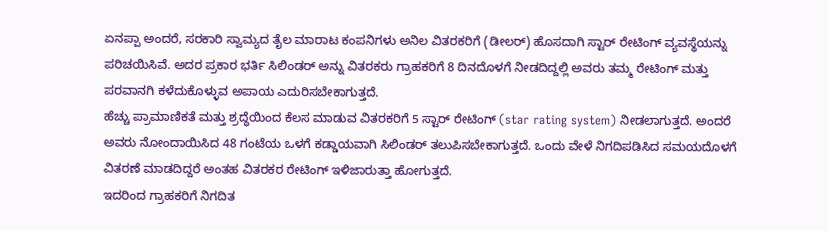ಏನಪ್ಪಾ ಅಂದರೆ, ಸರಕಾರಿ ಸ್ವಾಮ್ಯದ ತೈಲ ಮಾರಾಟ ಕಂಪನಿಗಳು ಅನಿಲ ವಿತರಕರಿಗೆ (ಡೀಲರ್) ಹೊಸದಾಗಿ ಸ್ಟಾರ್ ರೇಟಿಂಗ್ ವ್ಯವಸ್ಥೆಯನ್ನು ಪರಿಚಯಿಸಿವೆ. ಅದರ ಪ್ರಕಾರ ಭರ್ತಿ ಸಿಲಿಂಡರ್ ಅನ್ನು ವಿತರಕರು ಗ್ರಾಹಕರಿಗೆ 8 ದಿನದೊಳಗೆ ನೀಡದಿದ್ದಲ್ಲಿ ಅವರು ತಮ್ಮ ರೇಟಿಂಗ್ ಮತ್ತು ಪರವಾನಗಿ ಕಳೆದುಕೊಳ್ಳುವ ಅಪಾಯ ಎದುರಿಸಬೇಕಾಗುತ್ತದೆ.
ಹೆಚ್ಚು ಪ್ರಾಮಾಣಿಕತೆ ಮತ್ತು ಶ್ರದ್ಧೆಯಿಂದ ಕೆಲಸ ಮಾಡುವ ವಿತರಕರಿಗೆ 5 ಸ್ಟಾರ್ ರೇಟಿಂಗ್ (star rating system) ನೀಡಲಾಗುತ್ತದೆ. ಅಂದರೆ ಅವರು ನೋಂದಾಯಿಸಿದ 48 ಗಂಟೆಯ ಒಳಗೆ ಕಡ್ಡಾಯವಾಗಿ ಸಿಲಿಂಡರ್ ತಲುಪಿಸಬೇಕಾಗುತ್ತದೆ. ಒಂದು ವೇಳೆ ನಿಗದಿಪಡಿಸಿದ ಸಮಯದೊಳಗೆ ವಿತರಣೆ ಮಾಡದಿದ್ದರೆ ಅಂತಹ ವಿತರಕರ ರೇಟಿಂಗ್ ಇಳಿಜಾರುತ್ತಾ ಹೋಗುತ್ತದೆ.
ಇದರಿಂದ ಗ್ರಾಹಕರಿಗೆ ನಿಗದಿತ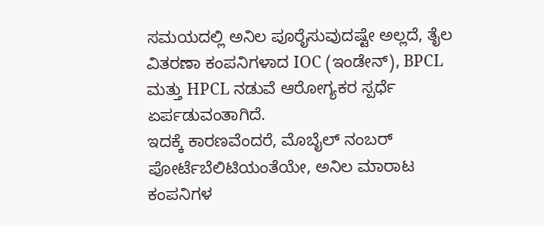ಸಮಯದಲ್ಲಿ ಅನಿಲ ಪೂರೈಸುವುದಷ್ಟೇ ಅಲ್ಲದೆ, ತೈಲ ವಿತರಣಾ ಕಂಪನಿಗಳಾದ IOC (ಇಂಡೇನ್), BPCL ಮತ್ತು HPCL ನಡುವೆ ಆರೋಗ್ಯಕರ ಸ್ಪರ್ಧೆ ಏರ್ಪಡುವಂತಾಗಿದೆ.
ಇದಕ್ಕೆ ಕಾರಣವೆಂದರೆ, ಮೊಬೈಲ್ ನಂಬರ್ ಪೋರ್ಟೆಬೆಲಿಟಿಯಂತೆಯೇ, ಅನಿಲ ಮಾರಾಟ ಕಂಪನಿಗಳ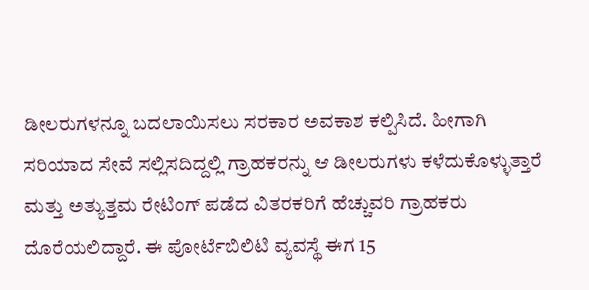ಡೀಲರುಗಳನ್ನೂ ಬದಲಾಯಿಸಲು ಸರಕಾರ ಅವಕಾಶ ಕಲ್ಪಿಸಿದೆ. ಹೀಗಾಗಿ ಸರಿಯಾದ ಸೇವೆ ಸಲ್ಲಿಸದಿದ್ದಲ್ಲಿ ಗ್ರಾಹಕರನ್ನು ಆ ಡೀಲರುಗಳು ಕಳೆದುಕೊಳ್ಳುತ್ತಾರೆ ಮತ್ತು ಅತ್ಯುತ್ತಮ ರೇಟಿಂಗ್ ಪಡೆದ ವಿತರಕರಿಗೆ ಹೆಚ್ಚುವರಿ ಗ್ರಾಹಕರು ದೊರೆಯಲಿದ್ದಾರೆ. ಈ ಪೋರ್ಟೆಬಿಲಿಟಿ ವ್ಯವಸ್ಥೆ ಈಗ 15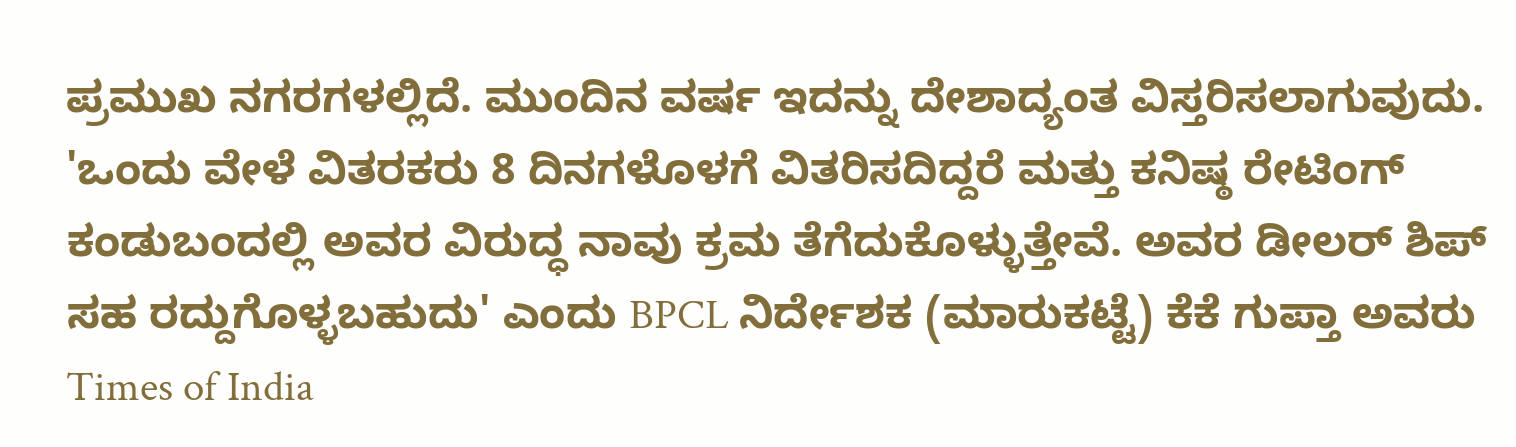ಪ್ರಮುಖ ನಗರಗಳಲ್ಲಿದೆ. ಮುಂದಿನ ವರ್ಷ ಇದನ್ನು ದೇಶಾದ್ಯಂತ ವಿಸ್ತರಿಸಲಾಗುವುದು.
'ಒಂದು ವೇಳೆ ವಿತರಕರು 8 ದಿನಗಳೊಳಗೆ ವಿತರಿಸದಿದ್ದರೆ ಮತ್ತು ಕನಿಷ್ಠ ರೇಟಿಂಗ್ ಕಂಡುಬಂದಲ್ಲಿ ಅವರ ವಿರುದ್ಧ ನಾವು ಕ್ರಮ ತೆಗೆದುಕೊಳ್ಳುತ್ತೇವೆ. ಅವರ ಡೀಲರ್ ಶಿಪ್ ಸಹ ರದ್ದುಗೊಳ್ಳಬಹುದು' ಎಂದು BPCL ನಿರ್ದೇಶಕ (ಮಾರುಕಟ್ಟೆ) ಕೆಕೆ ಗುಪ್ತಾ ಅವರು Times of India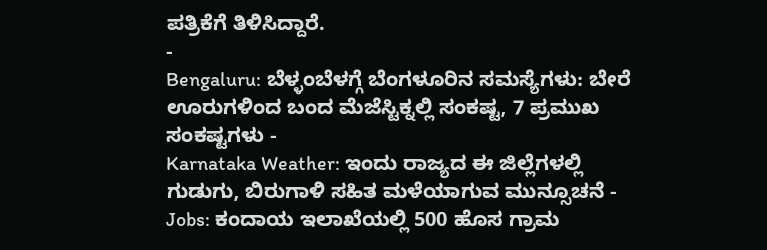ಪತ್ರಿಕೆಗೆ ತಿಳಿಸಿದ್ದಾರೆ.
-
Bengaluru: ಬೆಳ್ಳಂಬೆಳಗ್ಗೆ ಬೆಂಗಳೂರಿನ ಸಮಸ್ಯೆಗಳು: ಬೇರೆ ಊರುಗಳಿಂದ ಬಂದ ಮೆಜೆಸ್ಟಿಕ್ನಲ್ಲಿ ಸಂಕಷ್ಟ, 7 ಪ್ರಮುಖ ಸಂಕಷ್ಟಗಳು -
Karnataka Weather: ಇಂದು ರಾಜ್ಯದ ಈ ಜಿಲ್ಲೆಗಳಲ್ಲಿ ಗುಡುಗು, ಬಿರುಗಾಳಿ ಸಹಿತ ಮಳೆಯಾಗುವ ಮುನ್ಸೂಚನೆ -
Jobs: ಕಂದಾಯ ಇಲಾಖೆಯಲ್ಲಿ 500 ಹೊಸ ಗ್ರಾಮ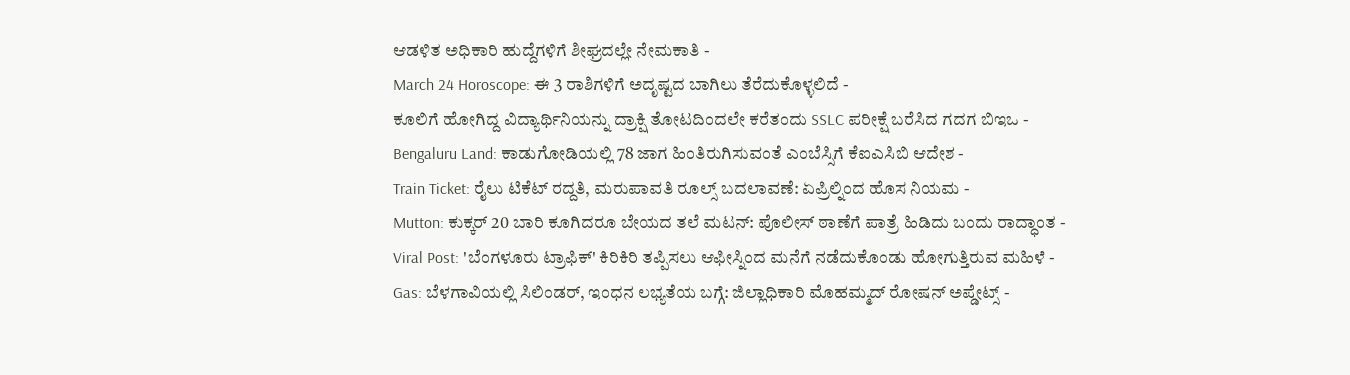ಆಡಳಿತ ಅಧಿಕಾರಿ ಹುದ್ದೆಗಳಿಗೆ ಶೀಘ್ರದಲ್ಲೇ ನೇಮಕಾತಿ -
March 24 Horoscope: ಈ 3 ರಾಶಿಗಳಿಗೆ ಅದೃಷ್ಟದ ಬಾಗಿಲು ತೆರೆದುಕೊಳ್ಳಲಿದೆ -
ಕೂಲಿಗೆ ಹೋಗಿದ್ದ ವಿದ್ಯಾರ್ಥಿನಿಯನ್ನು ದ್ರಾಕ್ಷಿ ತೋಟದಿಂದಲೇ ಕರೆತಂದು SSLC ಪರೀಕ್ಷೆ ಬರೆಸಿದ ಗದಗ ಬಿಇಒ -
Bengaluru Land: ಕಾಡುಗೋಡಿಯಲ್ಲಿ 78 ಜಾಗ ಹಿಂತಿರುಗಿಸುವಂತೆ ಎಂಬೆಸ್ಸಿಗೆ ಕೆಐಎಸಿಬಿ ಆದೇಶ -
Train Ticket: ರೈಲು ಟಿಕೆಟ್ ರದ್ದತಿ, ಮರುಪಾವತಿ ರೂಲ್ಸ್ ಬದಲಾವಣೆ: ಏಪ್ರಿಲ್ನಿಂದ ಹೊಸ ನಿಯಮ -
Mutton: ಕುಕ್ಕರ್ 20 ಬಾರಿ ಕೂಗಿದರೂ ಬೇಯದ ತಲೆ ಮಟನ್: ಪೊಲೀಸ್ ಠಾಣೆಗೆ ಪಾತ್ರೆ ಹಿಡಿದು ಬಂದು ರಾದ್ಧಾಂತ -
Viral Post: 'ಬೆಂಗಳೂರು ಟ್ರಾಫಿಕ್' ಕಿರಿಕಿರಿ ತಪ್ಪಿಸಲು ಆಫೀಸ್ನಿಂದ ಮನೆಗೆ ನಡೆದುಕೊಂಡು ಹೋಗುತ್ತಿರುವ ಮಹಿಳೆ -
Gas: ಬೆಳಗಾವಿಯಲ್ಲಿ ಸಿಲಿಂಡರ್, ಇಂಧನ ಲಭ್ಯತೆಯ ಬಗ್ಗೆ: ಜಿಲ್ಲಾಧಿಕಾರಿ ಮೊಹಮ್ಮದ್ ರೋಷನ್ ಅಪ್ಡೇಟ್ಸ್ -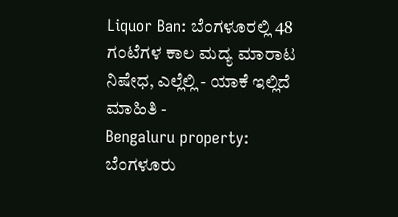Liquor Ban: ಬೆಂಗಳೂರಲ್ಲಿ 48 ಗಂಟೆಗಳ ಕಾಲ ಮದ್ಯ ಮಾರಾಟ ನಿಷೇಧ, ಎಲ್ಲೆಲ್ಲಿ - ಯಾಕೆ ಇಲ್ಲಿದೆ ಮಾಹಿತಿ -
Bengaluru property: ಬೆಂಗಳೂರು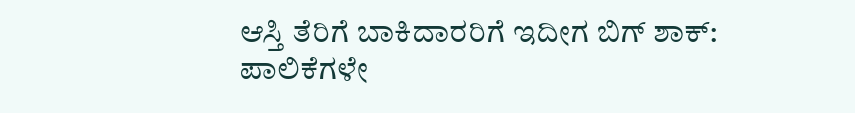ಆಸ್ತಿ ತೆರಿಗೆ ಬಾಕಿದಾರರಿಗೆ ಇದೀಗ ಬಿಗ್ ಶಾಕ್: ಪಾಲಿಕೆಗಳೇ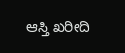ಆಸ್ತಿ ಖರೀದಿ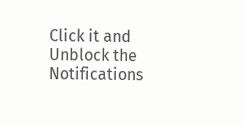Click it and Unblock the Notifications